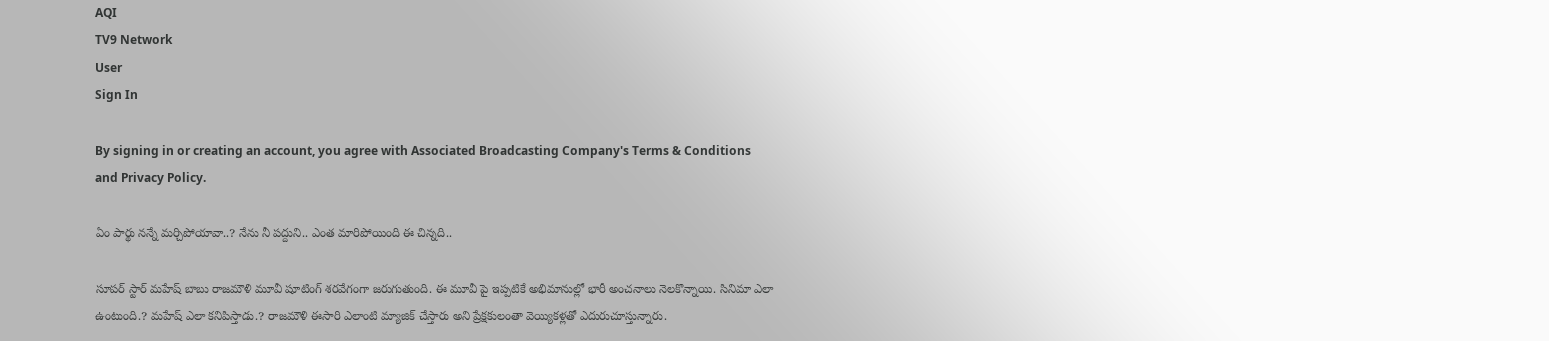AQI
TV9 Network
User
Sign In

By signing in or creating an account, you agree with Associated Broadcasting Company's Terms & Conditions and Privacy Policy.

ఏం పార్థు నన్నే మర్చిపోయావా..? నేను నీ పద్దుని.. ఎంత మారిపోయింది ఈ చిన్నది..

సూపర్ స్టార్ మహేష్ బాబు రాజమౌళి మూవీ షూటింగ్ శరవేగంగా జరుగుతుంది. ఈ మూవీ పై ఇప్పటికే అభిమానుల్లో భారీ అంచనాలు నెలకొన్నాయి. సినిమా ఎలా ఉంటుంది.? మహేష్ ఎలా కనిపిస్తాడు.? రాజమౌళి ఈసారి ఎలాంటి మ్యాజిక్ చేస్తారు అని ప్రేక్షకులంతా వెయ్యికళ్లతో ఎదురుచూస్తున్నారు.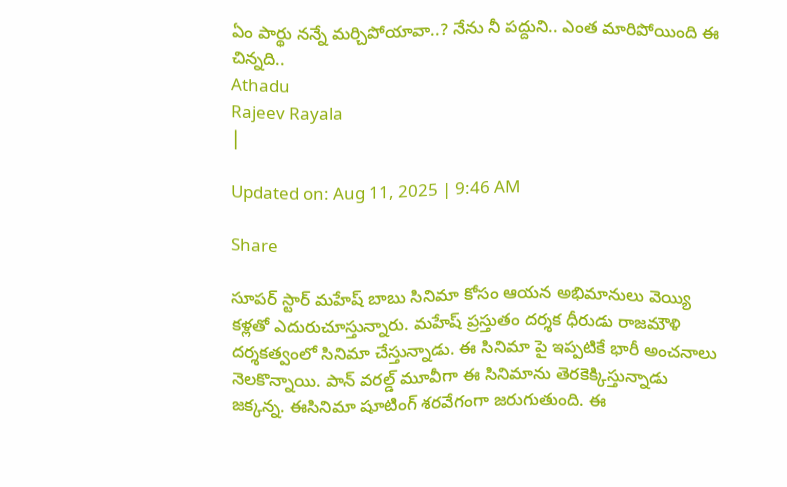ఏం పార్థు నన్నే మర్చిపోయావా..? నేను నీ పద్దుని.. ఎంత మారిపోయింది ఈ చిన్నది..
Athadu
Rajeev Rayala
|

Updated on: Aug 11, 2025 | 9:46 AM

Share

సూపర్ స్టార్ మహేష్ బాబు సినిమా కోసం ఆయన అభిమానులు వెయ్యి కళ్లతో ఎదురుచూస్తున్నారు. మహేష్ ప్రస్తుతం దర్శక ధీరుడు రాజమౌళి దర్శకత్వంలో సినిమా చేస్తున్నాడు. ఈ సినిమా పై ఇప్పటికే భారీ అంచనాలు నెలకొన్నాయి. పాన్ వరల్డ్ మూవీగా ఈ సినిమాను తెరకెక్కిస్తున్నాడు జక్కన్న. ఈసినిమా షూటింగ్ శరవేగంగా జరుగుతుంది. ఈ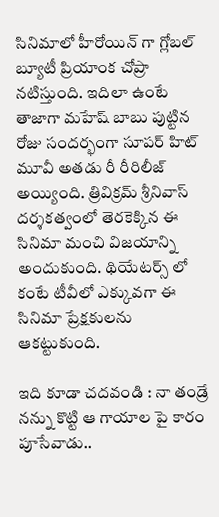సినిమాలో హీరోయిన్ గా గ్లోబల్ బ్యూటీ ప్రియాంక చోప్రా నటిస్తుంది. ఇదిలా ఉంటే తాజాగా మహేష్ బాబు పుట్టిన రోజు సందర్భంగా సూపర్ హిట్ మూవీ అతడు రీ రీరిలీజ్ అయ్యింది. త్రివిక్రమ్ శ్రీనివాస్ దర్శకత్వంలో తెరకెక్కిన ఈ సినిమా మంచి విజయాన్ని అందుకుంది. థియేటర్స్ లో కంటే టీవీలో ఎక్కువగా ఈ సినిమా ప్రేక్షకులను ఆకట్టుకుంది.

ఇది కూడా చదవండి : నా తండ్రే నన్ను కొట్టి ఆ గాయాల పై కారం పూసేవాడు..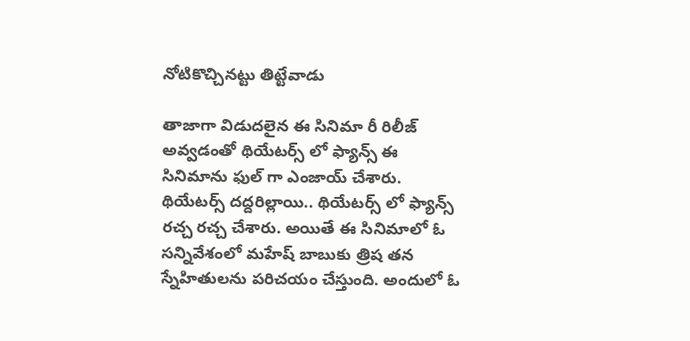నోటికొచ్చినట్టు తిట్టేవాడు

తాజాగా విడుదలైన ఈ సినిమా రీ రిలీజ్ అవ్వడంతో థియేటర్స్ లో ఫ్యాన్స్ ఈ సినిమాను ఫుల్ గా ఎంజాయ్ చేశారు. థియేటర్స్ దద్దరిల్లాయి.. థియేటర్స్ లో ఫ్యాన్స్ రచ్చ రచ్చ చేశారు. అయితే ఈ సినిమాలో ఓ సన్నివేశంలో మహేష్ బాబుకు త్రిష తన స్నేహితులను పరిచయం చేస్తుంది. అందులో ఓ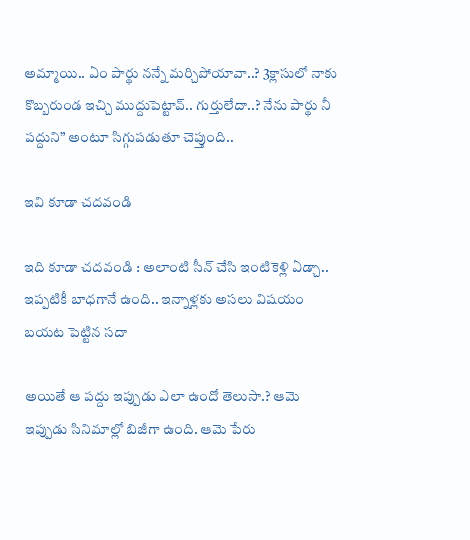అమ్మాయి.. ఏం పార్థు నన్నే మర్చిపోయావా..? 3క్లాసులో నాకు కొబ్బరుండ ఇచ్చి ముద్దుపెట్టావ్.. గుర్తులేదా..? నేను పార్థు నీ పద్దుని” అంటూ సిగ్గుపడుతూ చెప్తుంది..

ఇవి కూడా చదవండి

ఇది కూడా చదవండి : అలాంటి సీన్ చేసి ఇంటికెళ్లి ఏడ్చా.. ఇప్పటికీ బాధగానే ఉంది.. ఇన్నాళ్లకు అసలు విషయం బయట పెట్టిన సదా

అయితే ఆ పద్దు ఇప్పుడు ఎలా ఉందో తెలుసా.? ఆమె ఇప్పుడు సినిమాల్లో బిజీగా ఉంది. ఆమె పేరు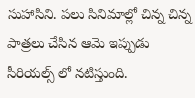సుహాసిని. పలు సినిమాల్లో చిన్న చిన్న పాత్రలు చేసిన ఆమె ఇప్పుడు సీరియల్స్ లో నటిస్తుంది.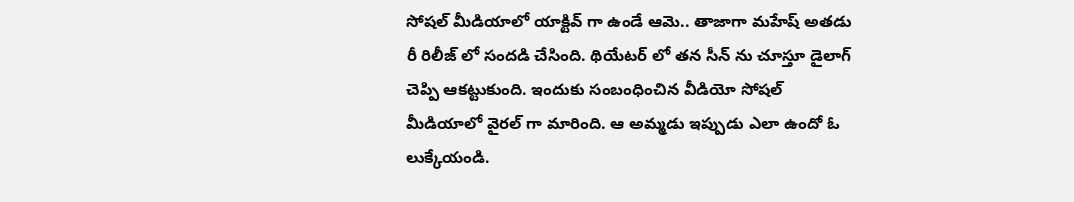సోషల్ మీడియాలో యాక్టివ్ గా ఉండే ఆమె.. తాజాగా మహేష్ అతడు రీ రిలీజ్ లో సందడి చేసింది. థియేటర్ లో తన సీన్ ను చూస్తూ డైలాగ్ చెప్పి ఆకట్టుకుంది. ఇందుకు సంబంధించిన వీడియో సోషల్ మీడియాలో వైరల్ గా మారింది. ఆ అమ్మడు ఇప్పుడు ఎలా ఉందో ఓ లుక్కేయండి.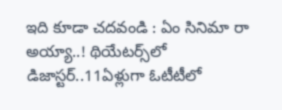ఇది కూడా చదవండి : ఏం సినిమా రా అయ్యా..! థియేటర్స్‌లో డిజాస్టర్..11ఏళ్లుగా ఓటీటీలో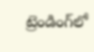ట్రెండింగ్‌లో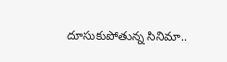దూసుకుపోతున్న సినిమా..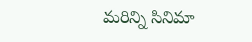మరిన్ని సినిమా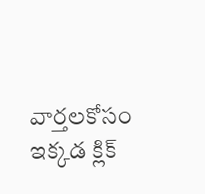వార్తలకోసం ఇక్కడ క్లిక్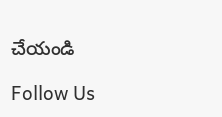చేయండి

Follow Us